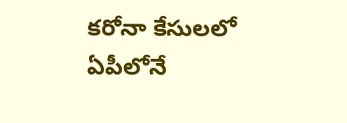కరోనా కేసులలో ఏపీలోనే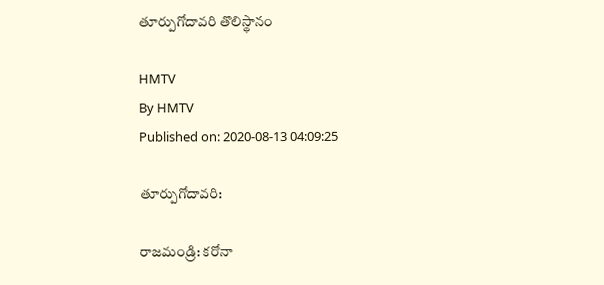తూర్పుగోదావరి తొలిస్థానం

HMTV
By HMTV
Published on: 2020-08-13 04:09:25

తూర్పుగోదావరి:

రాజమండ్రి: కరోనా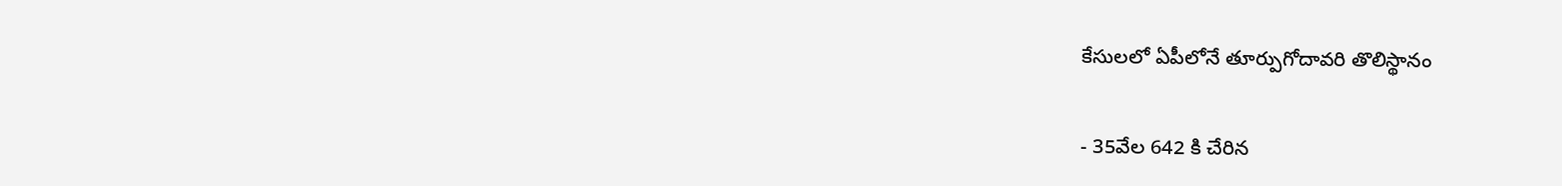కేసులలో ఏపీలోనే తూర్పుగోదావరి తొలిస్థానం

- 35వేల 642 కి చేరిన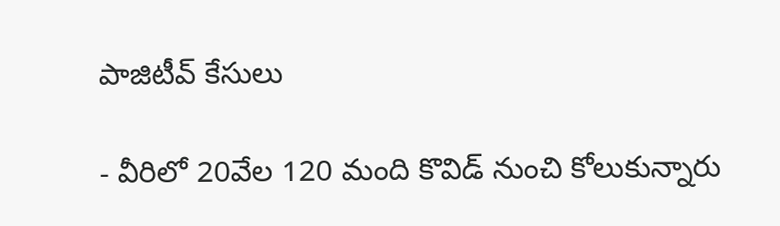పాజిటీవ్ కేసులు

- వీరిలో 20వేల 120 మంది కొవిడ్ నుంచి కోలుకున్నారు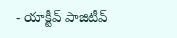- యాక్టీవ్ పాజిటీవ్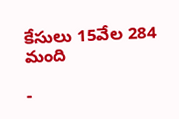కేసులు 15వేల 284 మంది

-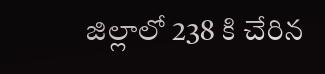జిల్లాలో 238 కి చేరిన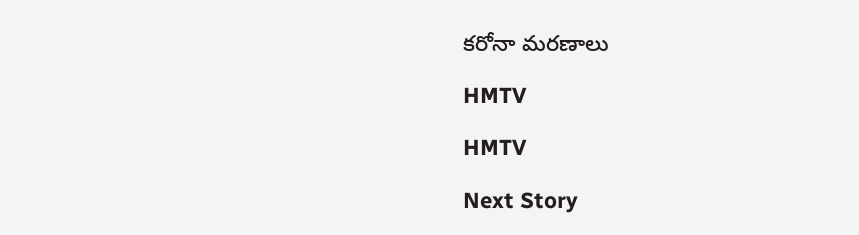కరోనా మరణాలు

HMTV

HMTV

Next Story